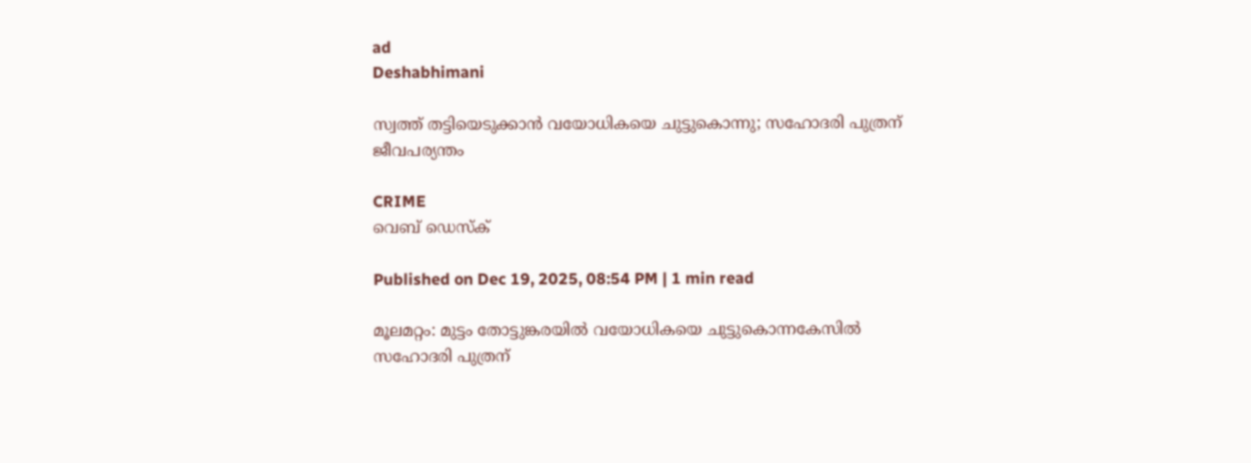ad
Deshabhimani

സ്വത്ത് തട്ടിയെടുക്കാൻ വയോധികയെ ചുട്ടുകൊന്നു; സഹോദരി പുത്രന് ജീവപര്യന്തം

CRIME
വെബ് ഡെസ്ക്

Published on Dec 19, 2025, 08:54 PM | 1 min read

മൂലമറ്റം: മുട്ടം തോട്ടുങ്കരയിൽ വയോധികയെ ചുട്ടുകൊന്നകേസിൽ സഹോദരി പുത്രന്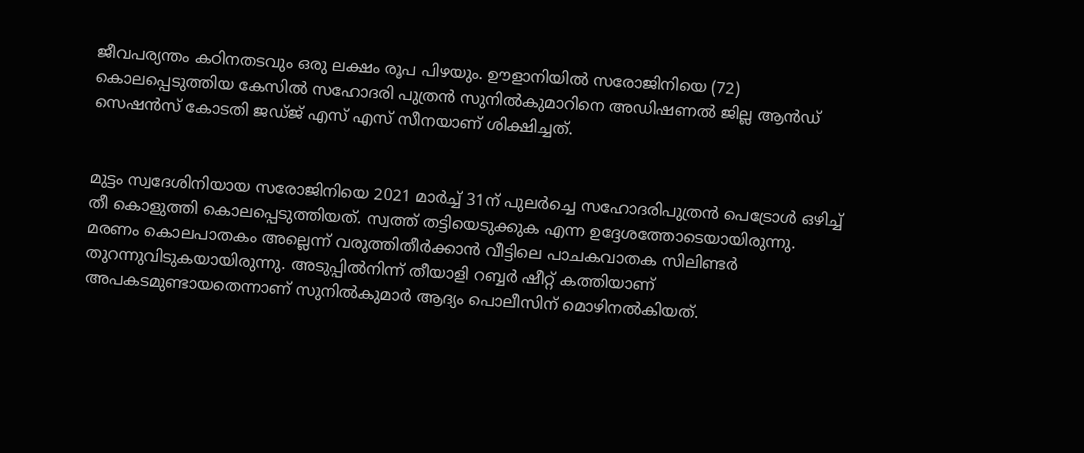ജീവപര്യന്തം കഠിനതടവും ഒരു ലക്ഷം രൂപ പിഴയും. ഊളാനിയിൽ സരോജിനിയെ (72) കൊലപ്പെടുത്തിയ കേസിൽ സഹോദരി പുത്രൻ സുനിൽകുമാറിനെ അഡിഷണൽ ജില്ല ആൻഡ് സെഷൻസ് കോടതി ജഡ്ജ് എസ് എസ് സീനയാണ് ശിക്ഷിച്ചത്‌.


മുട്ടം സ്വദേശിനിയായ സരോജിനിയെ 2021 മാർച്ച് 31ന് പുലർച്ചെ സഹോദരിപുത്രൻ പെട്രോൾ ഒഴിച്ച് തീ കൊളുത്തി കൊലപ്പെടുത്തിയത്‌. സ്വത്ത് തട്ടിയെടുക്കുക എന്ന ഉദ്ദേശത്തോടെയായിരുന്നു. മരണം കൊലപാതകം അല്ലെന്ന് വരുത്തിതീർക്കാൻ വീട്ടിലെ പാചകവാതക സിലിണ്ടർ തുറന്നുവിടുകയായിരുന്നു. അടുപ്പിൽനിന്ന് തീയാളി റബ്ബർ ഷീറ്റ് കത്തിയാണ് അപകടമുണ്ടായതെന്നാണ് സുനിൽകുമാർ ആദ്യം പൊലീസിന് മൊഴിനൽകിയത്.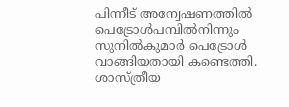പിന്നീട് അന്വേഷണത്തിൽ പെട്രോൾപമ്പിൽനിന്നും സുനിൽകുമാർ പെട്രോൾ വാങ്ങിയതായി കണ്ടെത്തി. ശാസ്ത്രീയ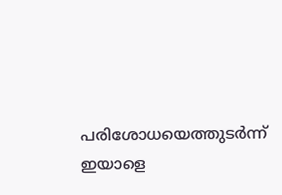പരിശോധയെത്തുടർന്ന് ഇയാളെ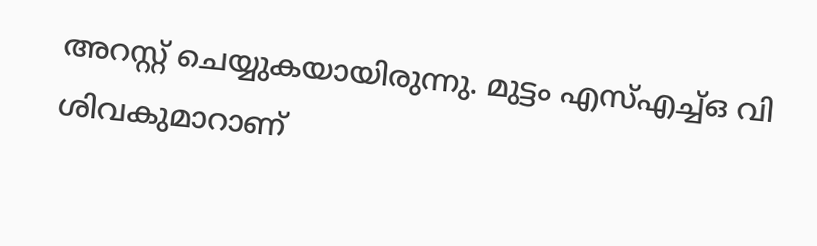അറസ്റ്റ് ചെയ്യുകയായിരുന്നു. മുട്ടം എസ്എച്ച്ഒ വി ശിവകുമാറാണ്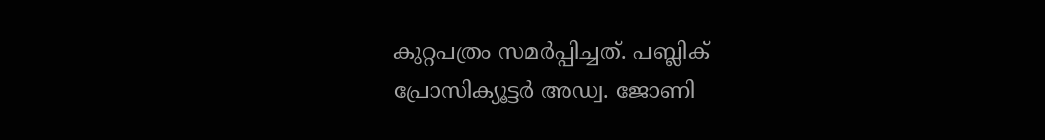കുറ്റപത്രം സമർപ്പിച്ചത്. പബ്ലിക് പ്രോസിക്യൂട്ടർ അഡ്വ. ജോണി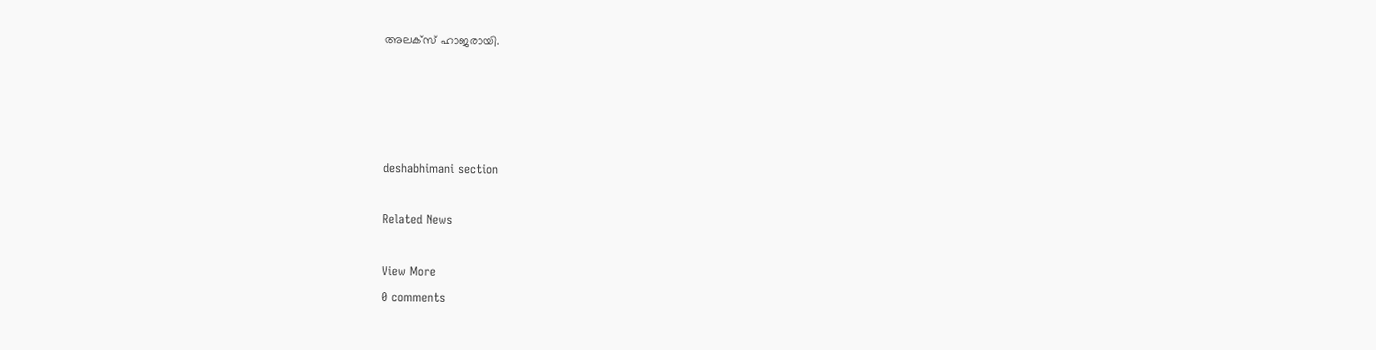അലക്സ്‌ ഹാജരായി.




deshabhimani section

Related News

View More
0 comments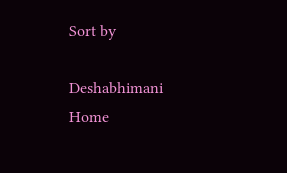Sort by

Deshabhimani
Home